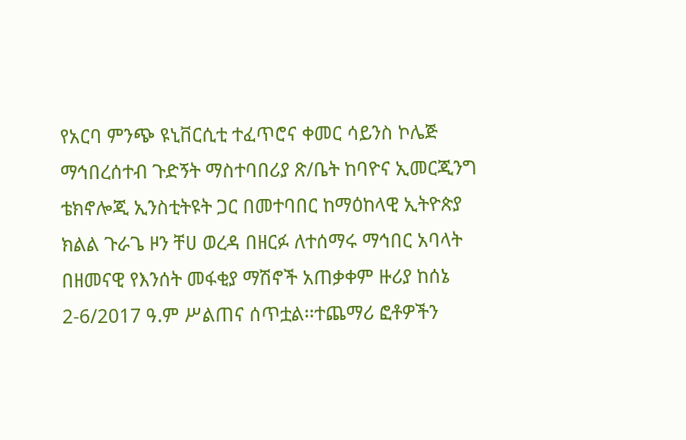የአርባ ምንጭ ዩኒቨርሲቲ ተፈጥሮና ቀመር ሳይንስ ኮሌጅ ማኅበረሰተብ ጉድኝት ማስተባበሪያ ጽ/ቤት ከባዮና ኢመርጂንግ ቴክኖሎጂ ኢንስቲትዩት ጋር በመተባበር ከማዕከላዊ ኢትዮጵያ ክልል ጉራጌ ዞን ቸሀ ወረዳ በዘርፉ ለተሰማሩ ማኅበር አባላት በዘመናዊ የእንሰት መፋቂያ ማሽኖች አጠቃቀም ዙሪያ ከሰኔ 2-6/2017 ዓ.ም ሥልጠና ሰጥቷል፡፡ተጨማሪ ፎቶዎችን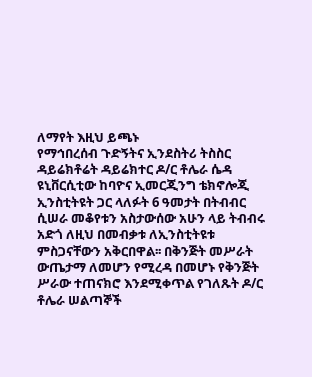ለማየት እዚህ ይጫኑ
የማኅበረሰብ ጉድኝትና ኢንደስትሪ ትስስር ዳይሬክቶሬት ዳይሬክተር ዶ/ር ቶሌራ ሴዳ ዩኒቨርሲቲው ከባዮና ኢመርጂንግ ቴክኖሎጂ ኢንስቲትዩት ጋር ላለፉት 6 ዓመታት በትብብር ሲሠራ መቆየቱን አስታውሰው አሁን ላይ ትብብሩ አድጎ ለዚህ በመብቃቱ ለኢንስቲትዩቱ ምስጋናቸውን አቅርበዋል፡፡ በቅንጅት መሥራት ውጤታማ ለመሆን የሚረዳ በመሆኑ የቅንጅት ሥራው ተጠናክሮ እንደሚቀጥል የገለጹት ዶ/ር ቶሌራ ሠልጣኞች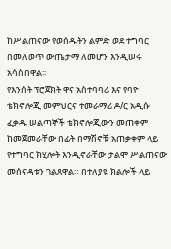ከሥልጠናው የወሰዱትን ልምድ ወደ ተግባር በመለወጥ ውጤታማ ለመሆን እንዲሠሩ አሳስበዋል፡፡
የእንሰት ፕሮጀክት ዋና አስተባባሪ እና የባዮ ቴክኖሎጂ መምህርና ተመራማሪ ዶ/ር አዲሱ ፈቃዱ ሠልጣኞች ቴክኖሎጂውን መጠቀም ከመጀመራቸው በፊት በማሽኖቹ አጠቃቀም ላይ የተግባር ክሂሎት እንዲኖራቸው ታልሞ ሥልጠናው መሰናዳቱን ገልጸዋል። በተለያዩ ክልሎች ላይ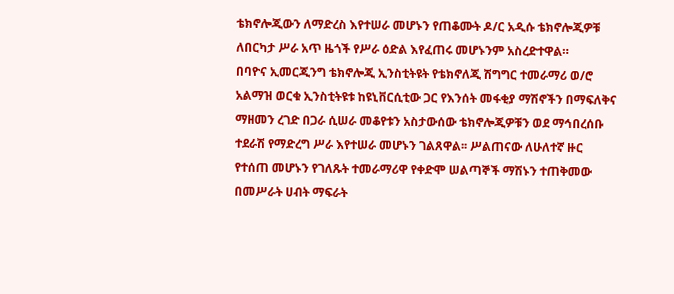ቴክኖሎጂውን ለማድረስ እየተሠራ መሆኑን የጠቆሙት ዶ/ር አዲሱ ቴክኖሎጂዎቹ ለበርካታ ሥራ አጥ ዜጎች የሥራ ዕድል እየፈጠሩ መሆኑንም አስረድተዋል።
በባዮና ኢመርጂንግ ቴክኖሎጂ ኢንስቲትዩት የቴክኖለጂ ሽግግር ተመራማሪ ወ/ሮ አልማዝ ወርቁ ኢንስቲትዩቱ ከዩኒቨርሲቲው ጋር የእንሰት መፋቂያ ማሽኖችን በማፍለቅና ማዘመን ረገድ በጋራ ሲሠራ መቆየቱን አስታውሰው ቴክኖሎጂዎቹን ወደ ማኅበረሰቡ ተደራሽ የማድረግ ሥራ እየተሠራ መሆኑን ገልጸዋል፡፡ ሥልጠናው ለሁለተኛ ዙር የተሰጠ መሆኑን የገለጹት ተመራማሪዋ የቀድሞ ሠልጣኞች ማሽኑን ተጠቅመው በመሥራት ሀብት ማፍራት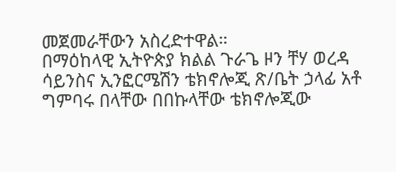መጀመራቸውን አስረድተዋል።
በማዕከላዊ ኢትዮጵያ ክልል ጉራጌ ዞን ቸሃ ወረዳ ሳይንስና ኢንፎርሜሽን ቴክኖሎጂ ጽ/ቤት ኃላፊ አቶ ግምባሩ በላቸው በበኩላቸው ቴክኖሎጂው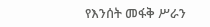የእንሰት መፋቅ ሥራን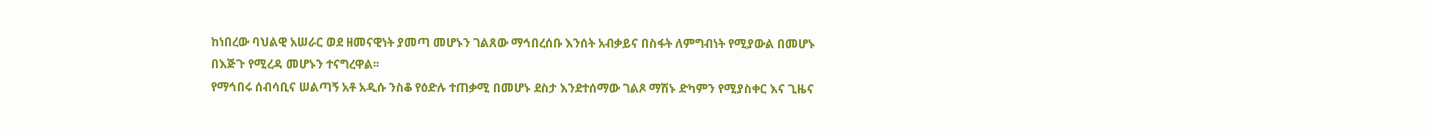ከነበረው ባህልዊ አሠራር ወደ ዘመናዊነት ያመጣ መሆኑን ገልጸው ማኅበረሰቡ እንሰት አብቃይና በስፋት ለምግብነት የሚያውል በመሆኑ በእጅጉ የሚረዳ መሆኑን ተናግረዋል፡፡
የማኅበሩ ሰብሳቢና ሠልጣኝ አቶ አዲሱ ንስቆ የዕድሉ ተጠቃሚ በመሆኑ ደስታ እንደተሰማው ገልጾ ማሽኑ ድካምን የሚያስቀር እና ጊዜና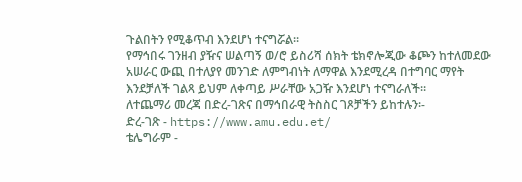ጉልበትን የሚቆጥብ እንደሆነ ተናግሯል፡፡
የማኅበሩ ገንዘብ ያዥና ሠልጣኝ ወ/ሮ ይስሪሻ ሰክት ቴክኖሎጂው ቆጮን ከተለመደው አሠራር ውጪ በተለያየ መንገድ ለምግብነት ለማዋል እንደሚረዳ በተግባር ማየት እንደቻለች ገልጻ ይህም ለቀጣይ ሥራቸው አጋዥ እንደሆነ ተናግራለች።
ለተጨማሪ መረጃ በድረ-ገጽና በማኅበራዊ ትስስር ገጾቻችን ይከተሉን፡-
ድረ-ገጽ - https://www.amu.edu.et/
ቴሌግራም -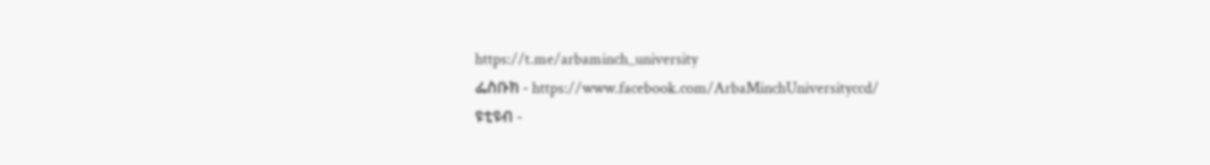https://t.me/arbaminch_university
ፌስቡክ - https://www.facebook.com/ArbaMinchUniversityccd/
ዩቲዩብ -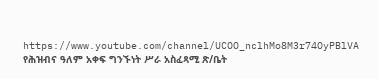https://www.youtube.com/channel/UCOO_nclhMo8M3r74OyPBlVA
የሕዝብና ዓለም አቀፍ ግንኙነት ሥራ አስፈጻሚ ጽ/ቤት